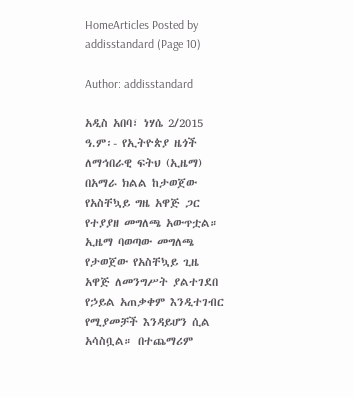HomeArticles Posted by addisstandard (Page 10)

Author: addisstandard

አዲስ አበባ፣ ነሃሴ 2/2015 ዓ.ም፡- የኢትዮጵያ ዜጎች ለማኅበራዊ ፍትህ (ኢዜማ) በአማራ ክልል ከታወጀው የአስቸኳይ ግዜ አዋጅ ጋር የተያያዘ መግለጫ አውጥቷል። ኢዜማ ባወጣው መግለጫ የታወጀው የአስቸኳይ ጊዜ አዋጅ ለመንግሥት ያልተገደበ የኃይል አጠቃቀም እንዲተገብር የሚያመቻች እንዳይሆን ሲል አሳስቧል። በተጨማሪም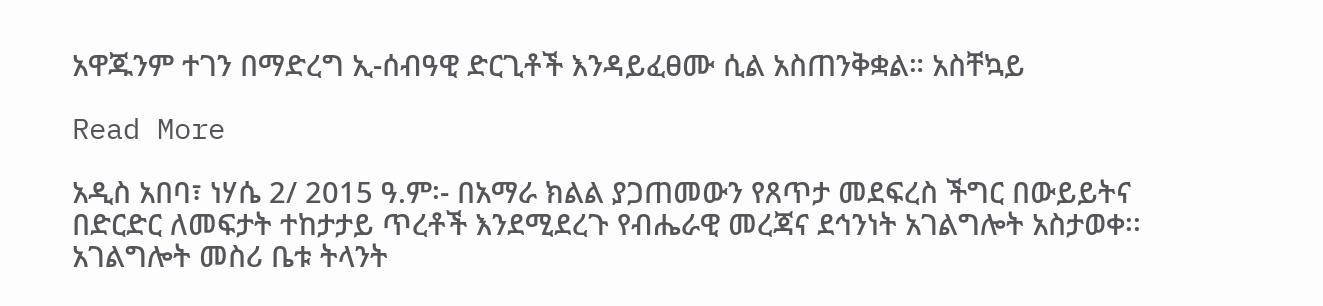አዋጁንም ተገን በማድረግ ኢ-ሰብዓዊ ድርጊቶች እንዳይፈፀሙ ሲል አስጠንቅቋል። አስቸኳይ

Read More

አዲስ አበባ፣ ነሃሴ 2/ 2015 ዓ.ም፡- በአማራ ክልል ያጋጠመውን የጸጥታ መደፍረስ ችግር በውይይትና በድርድር ለመፍታት ተከታታይ ጥረቶች እንደሚደረጉ የብሔራዊ መረጃና ደኅንነት አገልግሎት አስታወቀ፡፡ አገልግሎት መስሪ ቤቱ ትላንት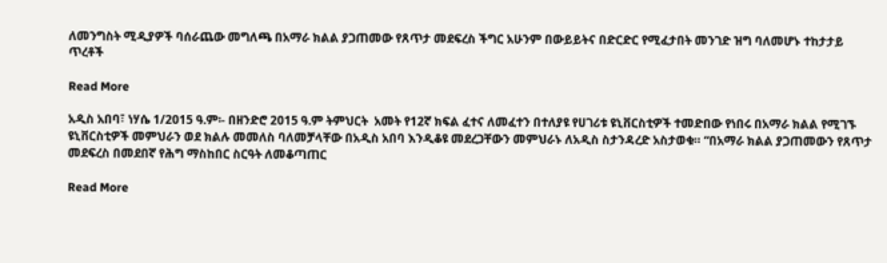ለመንግስት ሚዲያዎች ባሰራጨው መግለጫ በአማራ ክልል ያጋጠመው የጸጥታ መደፍረስ ችግር አሁንም በውይይትና በድርድር የሚፈታበት መንገድ ዝግ ባለመሆኑ ተከታታይ ጥረቶች

Read More

አዲስ አበባ፣ ነሃሴ 1/2015 ዓ.ም፡- በዘንድሮ 2015 ዓ.ም ትምህርት  አመት የ12ኛ ክፍል ፈተና ለመፈተን በተለያዩ የሀገሪቱ ዩኒቨርስቲዎች ተመድበው የነበሩ በአማራ ክልል የሚገኙ ዩኒቨርስቲዎች መምህራን ወደ ክልሉ መመለስ ባለመቻላቸው በአዲስ አበባ እንዲቆዩ መደረጋቸውን መምህራኑ ለአዲስ ስታንዳረድ አስታወቁ። “በአማራ ክልል ያጋጠመውን የጸጥታ መደፍረስ በመደበኛ የሕግ ማስከበር ስርዓት ለመቆጣጠር

Read More